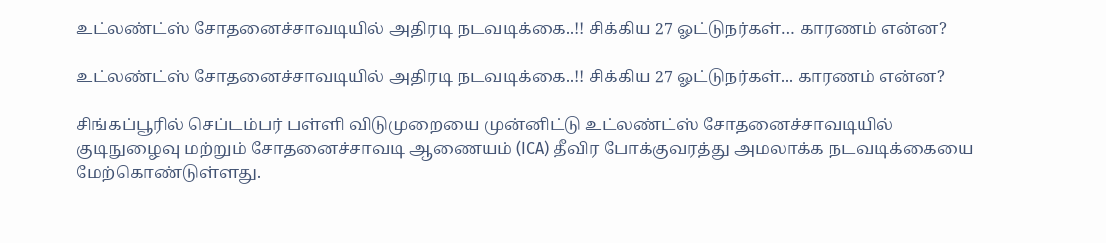உட்லண்ட்ஸ் சோதனைச்சாவடியில் அதிரடி நடவடிக்கை..!! சிக்கிய 27 ஓட்டுநர்கள்… காரணம் என்ன?

உட்லண்ட்ஸ் சோதனைச்சாவடியில் அதிரடி நடவடிக்கை..!! சிக்கிய 27 ஓட்டுநர்கள்... காரணம் என்ன?

சிங்கப்பூரில் செப்டம்பர் பள்ளி விடுமுறையை முன்னிட்டு உட்லண்ட்ஸ் சோதனைச்சாவடியில் குடிநுழைவு மற்றும் சோதனைச்சாவடி ஆணையம் (ICA) தீவிர போக்குவரத்து அமலாக்க நடவடிக்கையை மேற்கொண்டுள்ளது.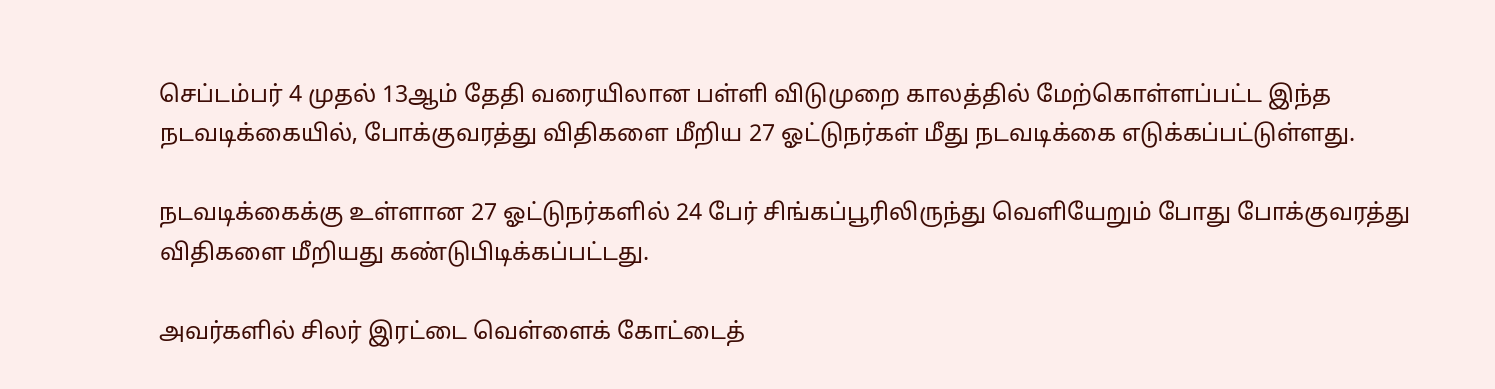செப்டம்பர் 4 முதல் 13ஆம் தேதி வரையிலான பள்ளி விடுமுறை காலத்தில் மேற்கொள்ளப்பட்ட இந்த நடவடிக்கையில், போக்குவரத்து விதிகளை மீறிய 27 ஓட்டுநர்கள் மீது நடவடிக்கை எடுக்கப்பட்டுள்ளது.

நடவடிக்கைக்கு உள்ளான 27 ஓட்டுநர்களில் 24 பேர் சிங்கப்பூரிலிருந்து வெளியேறும் போது போக்குவரத்து விதிகளை மீறியது கண்டுபிடிக்கப்பட்டது.

அவர்களில் சிலர் இரட்டை வெள்ளைக் கோட்டைத்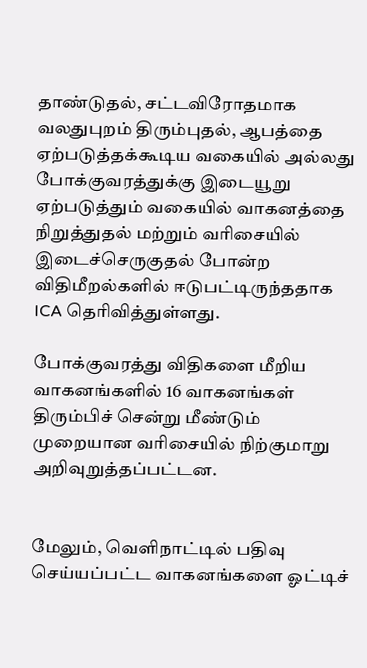தாண்டுதல், சட்டவிரோதமாக வலதுபுறம் திரும்புதல், ஆபத்தை ஏற்படுத்தக்கூடிய வகையில் அல்லது போக்குவரத்துக்கு இடையூறு ஏற்படுத்தும் வகையில் வாகனத்தை நிறுத்துதல் மற்றும் வரிசையில் இடைச்செருகுதல் போன்ற விதிமீறல்களில் ஈடுபட்டிருந்ததாக ICA தெரிவித்துள்ளது.

போக்குவரத்து விதிகளை மீறிய வாகனங்களில் 16 வாகனங்கள் திரும்பிச் சென்று மீண்டும் முறையான வரிசையில் நிற்குமாறு அறிவுறுத்தப்பட்டன.


மேலும், வெளிநாட்டில் பதிவு செய்யப்பட்ட வாகனங்களை ஓட்டிச்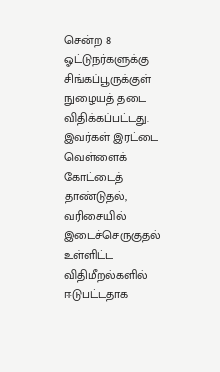சென்ற 8 ஓட்டுநர்களுக்கு சிங்கப்பூருக்குள் நுழையத் தடை விதிக்கப்பட்டது. இவர்கள் இரட்டை வெள்ளைக் கோட்டைத் தாண்டுதல், வரிசையில் இடைச்செருகுதல் உள்ளிட்ட விதிமீறல்களில் ஈடுபட்டதாக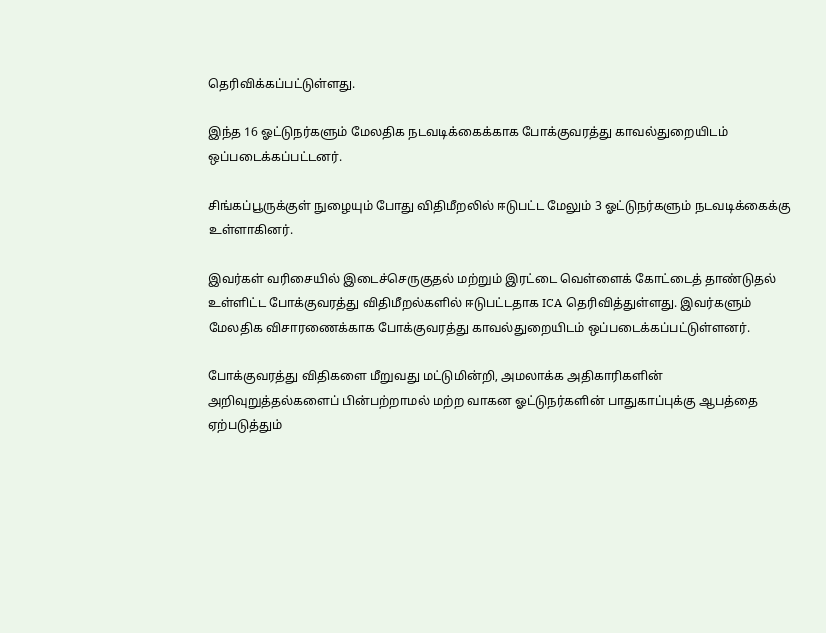தெரிவிக்கப்பட்டுள்ளது.

இந்த 16 ஓட்டுநர்களும் மேலதிக நடவடிக்கைக்காக போக்குவரத்து காவல்துறையிடம் ஒப்படைக்கப்பட்டனர்.

சிங்கப்பூருக்குள் நுழையும் போது விதிமீறலில் ஈடுபட்ட மேலும் 3 ஓட்டுநர்களும் நடவடிக்கைக்கு உள்ளாகினர்.

இவர்கள் வரிசையில் இடைச்செருகுதல் மற்றும் இரட்டை வெள்ளைக் கோட்டைத் தாண்டுதல் உள்ளிட்ட போக்குவரத்து விதிமீறல்களில் ஈடுபட்டதாக ICA தெரிவித்துள்ளது. இவர்களும் மேலதிக விசாரணைக்காக போக்குவரத்து காவல்துறையிடம் ஒப்படைக்கப்பட்டுள்ளனர்.

போக்குவரத்து விதிகளை மீறுவது மட்டுமின்றி, அமலாக்க அதிகாரிகளின் அறிவுறுத்தல்களைப் பின்பற்றாமல் மற்ற வாகன ஓட்டுநர்களின் பாதுகாப்புக்கு ஆபத்தை ஏற்படுத்தும்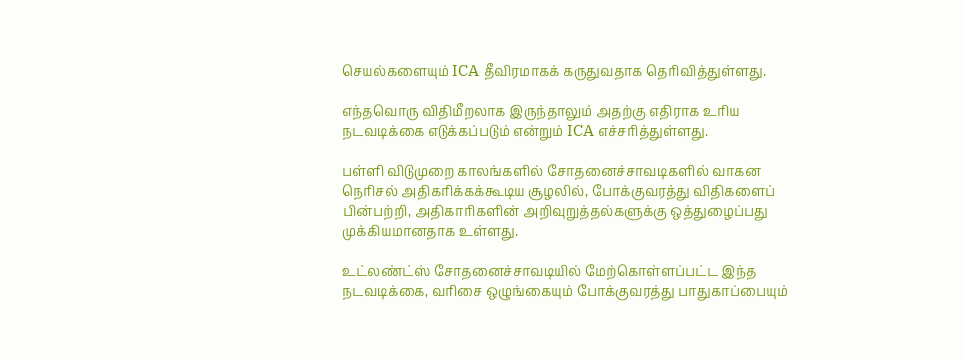செயல்களையும் ICA தீவிரமாகக் கருதுவதாக தெரிவித்துள்ளது.

எந்தவொரு விதிமீறலாக இருந்தாலும் அதற்கு எதிராக உரிய நடவடிக்கை எடுக்கப்படும் என்றும் ICA எச்சரித்துள்ளது.

பள்ளி விடுமுறை காலங்களில் சோதனைச்சாவடிகளில் வாகன நெரிசல் அதிகரிக்கக்கூடிய சூழலில், போக்குவரத்து விதிகளைப் பின்பற்றி, அதிகாரிகளின் அறிவுறுத்தல்களுக்கு ஒத்துழைப்பது முக்கியமானதாக உள்ளது.

உட்லண்ட்ஸ் சோதனைச்சாவடியில் மேற்கொள்ளப்பட்ட இந்த நடவடிக்கை, வரிசை ஒழுங்கையும் போக்குவரத்து பாதுகாப்பையும்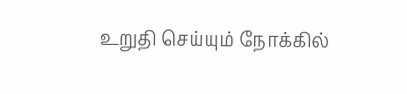உறுதி செய்யும் நோக்கில்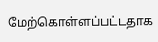மேற்கொள்ளப்பட்டதாக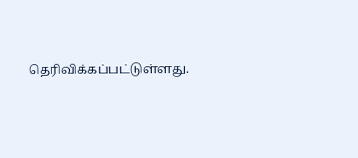தெரிவிக்கப்பட்டுள்ளது.